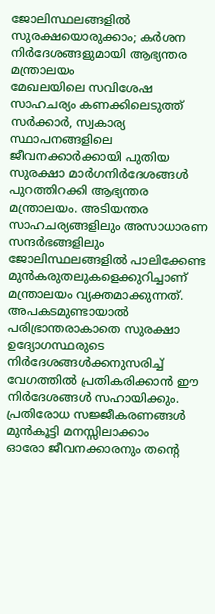ജോലിസ്ഥലങ്ങളിൽ സുരക്ഷയൊരുക്കാം; കർശന നിർദേശങ്ങളുമായി ആഭ്യന്തര മന്ത്രാലയം
മേഖലയിലെ സവിശേഷ സാഹചര്യം കണക്കിലെടുത്ത് സർക്കാർ, സ്വകാര്യ സ്ഥാപനങ്ങളിലെ ജീവനക്കാർക്കായി പുതിയ സുരക്ഷാ മാർഗനിർദേശങ്ങൾ പുറത്തിറക്കി ആഭ്യന്തര മന്ത്രാലയം. അടിയന്തര സാഹചര്യങ്ങളിലും അസാധാരണ സന്ദർഭങ്ങളിലും ജോലിസ്ഥലങ്ങളിൽ പാലിക്കേണ്ട മുൻകരുതലുകളെക്കുറിച്ചാണ് മന്ത്രാലയം വ്യക്തമാക്കുന്നത്. അപകടമുണ്ടായാൽ പരിഭ്രാന്തരാകാതെ സുരക്ഷാ ഉദ്യോഗസ്ഥരുടെ നിർദേശങ്ങൾക്കനുസരിച്ച് വേഗത്തിൽ പ്രതികരിക്കാൻ ഈ നിർദേശങ്ങൾ സഹായിക്കും.
പ്രതിരോധ സജ്ജീകരണങ്ങൾ മുൻകൂട്ടി മനസ്സിലാക്കാം
ഓരോ ജീവനക്കാരനും തന്റെ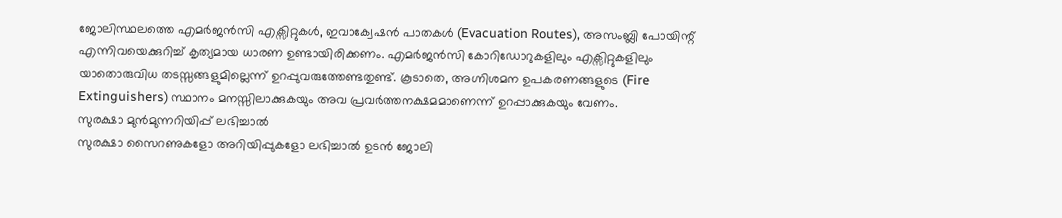ജോലിസ്ഥലത്തെ എമർജൻസി എക്സിറ്റുകൾ, ഇവാക്വേഷൻ പാതകൾ (Evacuation Routes), അസംബ്ലി പോയിന്റ് എന്നിവയെക്കുറിച്ച് കൃത്യമായ ധാരണ ഉണ്ടായിരിക്കണം. എമർജൻസി കോറിഡോറുകളിലും എക്സിറ്റുകളിലും യാതൊരുവിധ തടസ്സങ്ങളുമില്ലെന്ന് ഉറപ്പുവരുത്തേണ്ടതുണ്ട്. കൂടാതെ, അഗ്നിശമന ഉപകരണങ്ങളുടെ (Fire Extinguishers) സ്ഥാനം മനസ്സിലാക്കുകയും അവ പ്രവർത്തനക്ഷമമാണെന്ന് ഉറപ്പാക്കുകയും വേണം.
സുരക്ഷാ മുൻമുന്നറിയിപ്പ് ലഭിച്ചാൽ
സുരക്ഷാ സൈറണുകളോ അറിയിപ്പുകളോ ലഭിച്ചാൽ ഉടൻ ജോലി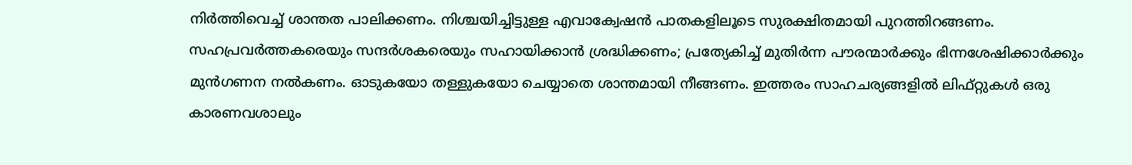നിർത്തിവെച്ച് ശാന്തത പാലിക്കണം. നിശ്ചയിച്ചിട്ടുള്ള എവാക്വേഷൻ പാതകളിലൂടെ സുരക്ഷിതമായി പുറത്തിറങ്ങണം. സഹപ്രവർത്തകരെയും സന്ദർശകരെയും സഹായിക്കാൻ ശ്രദ്ധിക്കണം; പ്രത്യേകിച്ച് മുതിർന്ന പൗരന്മാർക്കും ഭിന്നശേഷിക്കാർക്കും മുൻഗണന നൽകണം. ഓടുകയോ തള്ളുകയോ ചെയ്യാതെ ശാന്തമായി നീങ്ങണം. ഇത്തരം സാഹചര്യങ്ങളിൽ ലിഫ്റ്റുകൾ ഒരു കാരണവശാലും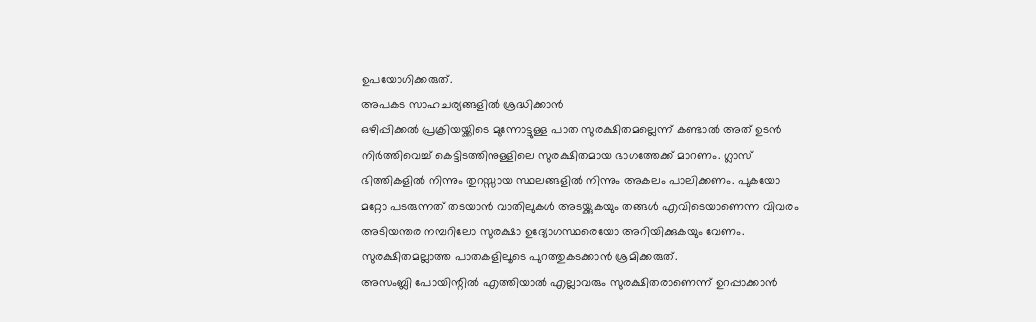ഉപയോഗിക്കരുത്.
അപകട സാഹചര്യങ്ങളിൽ ശ്രദ്ധിക്കാൻ
ഒഴിപ്പിക്കൽ പ്രക്രിയയ്ക്കിടെ മുന്നോട്ടുള്ള പാത സുരക്ഷിതമല്ലെന്ന് കണ്ടാൽ അത് ഉടൻ നിർത്തിവെച്ച് കെട്ടിടത്തിനുള്ളിലെ സുരക്ഷിതമായ ഭാഗത്തേക്ക് മാറണം. ഗ്ലാസ് ഭിത്തികളിൽ നിന്നും തുറസ്സായ സ്ഥലങ്ങളിൽ നിന്നും അകലം പാലിക്കണം. പുകയോ മറ്റോ പടരുന്നത് തടയാൻ വാതിലുകൾ അടയ്ക്കുകയും തങ്ങൾ എവിടെയാണെന്ന വിവരം അടിയന്തര നമ്പറിലോ സുരക്ഷാ ഉദ്യോഗസ്ഥരെയോ അറിയിക്കുകയും വേണം. സുരക്ഷിതമല്ലാത്ത പാതകളിലൂടെ പുറത്തുകടക്കാൻ ശ്രമിക്കരുത്.
അസംബ്ലി പോയിന്റിൽ എത്തിയാൽ എല്ലാവരും സുരക്ഷിതരാണെന്ന് ഉറപ്പാക്കാൻ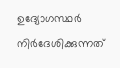ഉദ്യോഗസ്ഥർ നിർദേശിക്കുന്നത്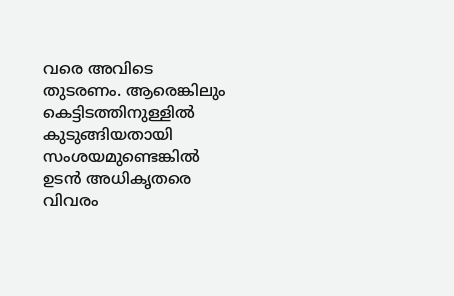വരെ അവിടെ തുടരണം. ആരെങ്കിലും കെട്ടിടത്തിനുള്ളിൽ കുടുങ്ങിയതായി സംശയമുണ്ടെങ്കിൽ ഉടൻ അധികൃതരെ വിവരം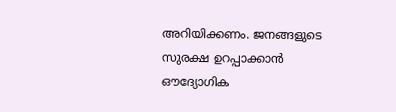അറിയിക്കണം. ജനങ്ങളുടെ സുരക്ഷ ഉറപ്പാക്കാൻ ഔദ്യോഗിക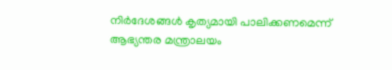നിർദേശങ്ങൾ കൃത്യമായി പാലിക്കണമെന്ന് ആഭ്യന്തര മന്ത്രാലയം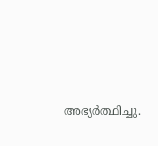അഭ്യർത്ഥിച്ചു.